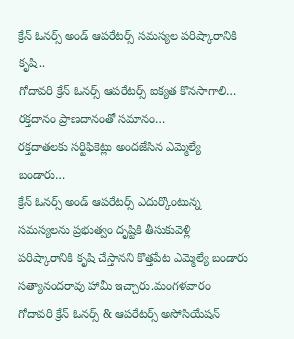క్రేన్ ఓనర్స్ అండ్ ఆపరేటర్స్ సమస్యల పరిష్కారానికి కృషి..
గోదావరి క్రేన్ ఓనర్స్ ఆపరేటర్స్ ఐక్యత కొనసాగాలి…
రక్తదానం ప్రాణదానంతో సమానం…
రక్తదాతలకు సర్టిఫికెట్లు అందజేసిన ఎమ్మెల్యే బండారు…
క్రేన్ ఓనర్స్ అండ్ ఆపరేటర్స్ ఎదుర్కొంటున్న సమస్యలను ప్రభుత్వం దృష్టికి తీసుకువెళ్లి పరిష్కారానికి కృషి చేస్తానని కొత్తపేట ఎమ్మెల్యే బండారు సత్యానందరావు హామీ ఇచ్చారు.మంగళవారం గోదావరి క్రేన్ ఓనర్స్ & ఆపరేటర్స్ అసోసియేషన్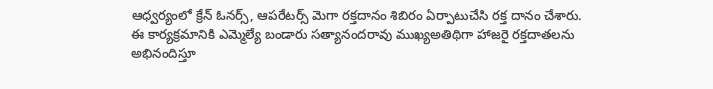ఆధ్వర్యంలో క్రేన్ ఓనర్స్, ఆపరేటర్స్ మెగా రక్తదానం శిబిరం ఏర్పాటుచేసి రక్త దానం చేశారు. ఈ కార్యక్రమానికి ఎమ్మెల్యే బండారు సత్యానందరావు ముఖ్యఅతిథిగా హాజరై రక్తదాతలను అభినందిస్తూ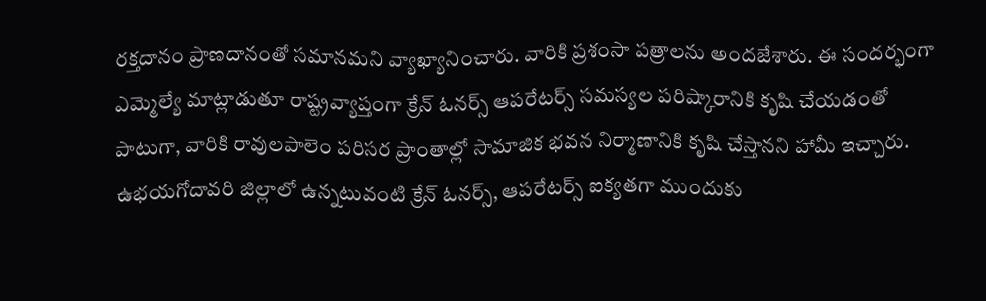రక్తదానం ప్రాణదానంతో సమానమని వ్యాఖ్యానించారు. వారికి ప్రశంసా పత్రాలను అందజేశారు. ఈ సందర్భంగా ఎమ్మెల్యే మాట్లాడుతూ రాష్ట్రవ్యాప్తంగా క్రేన్ ఓనర్స్ ఆపరేటర్స్ సమస్యల పరిష్కారానికి కృషి చేయడంతో పాటుగా, వారికి రావులపాలెం పరిసర ప్రాంతాల్లో సామాజిక భవన నిర్మాణానికి కృషి చేస్తానని హామీ ఇచ్చారు. ఉభయగోదావరి జిల్లాలో ఉన్నటువంటి క్రేన్ ఓనర్స్, ఆపరేటర్స్ ఐక్యతగా ముందుకు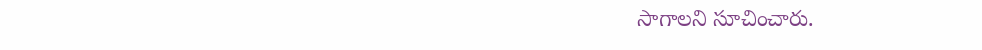సాగాలని సూచించారు.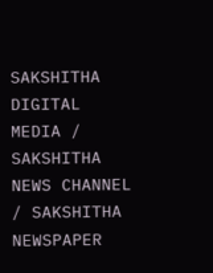SAKSHITHA DIGITAL MEDIA / SAKSHITHA NEWS CHANNEL / SAKSHITHA NEWSPAPER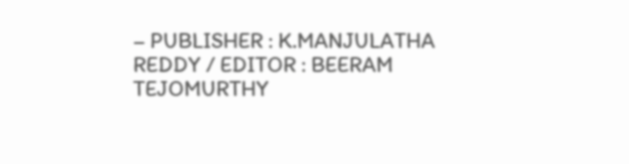– PUBLISHER : K.MANJULATHA REDDY / EDITOR : BEERAM TEJOMURTHY